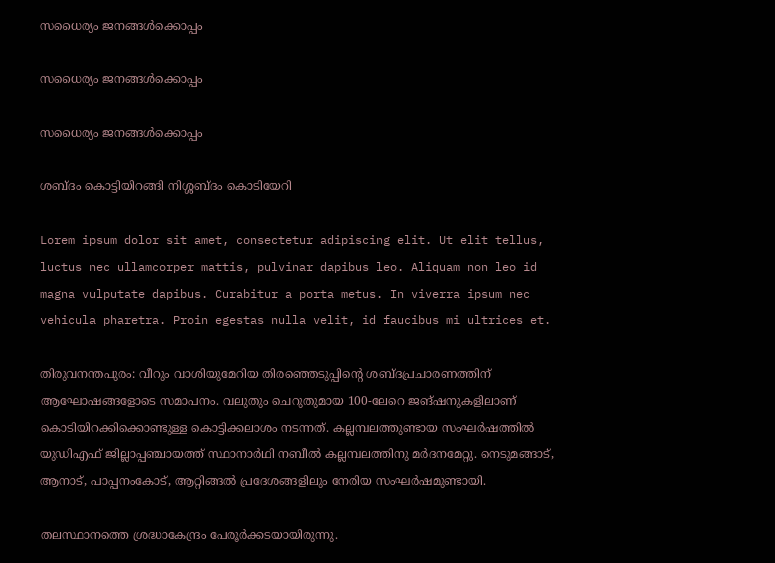സധൈര്യം ജനങ്ങൾക്കൊപ്പം

സധൈര്യം ജനങ്ങൾക്കൊപ്പം

സധൈര്യം ജനങ്ങൾക്കൊപ്പം

ശബ്ദം കൊട്ടിയിറങ്ങി നിശ്ശബ്ദം കൊടിയേറി

Lorem ipsum dolor sit amet, consectetur adipiscing elit. Ut elit tellus, luctus nec ullamcorper mattis, pulvinar dapibus leo. Aliquam non leo id magna vulputate dapibus. Curabitur a porta metus. In viverra ipsum nec vehicula pharetra. Proin egestas nulla velit, id faucibus mi ultrices et.

തിരുവനന്തപുരം: വീറും വാശിയുമേറിയ തിരഞ്ഞെടുപ്പിന്റെ ശബ്ദപ്രചാരണത്തിന് ആഘോഷങ്ങളോടെ സമാപനം. വലുതും ചെറുതുമായ 100-ലേറെ ജങ്ഷനുകളിലാണ് കൊടിയിറക്കിക്കൊണ്ടുള്ള കൊട്ടിക്കലാശം നടന്നത്. കല്ലമ്പലത്തുണ്ടായ സംഘർഷത്തിൽ യുഡിഎഫ് ജില്ലാപ്പഞ്ചായത്ത് സ്ഥാനാർഥി നബീൽ കല്ലമ്പലത്തിനു മർദനമേറ്റു. നെടുമങ്ങാട്, ആനാട്, പാപ്പനംകോട്, ആറ്റിങ്ങൽ പ്രദേശങ്ങളിലും നേരിയ സംഘർഷമുണ്ടായി.

തലസ്ഥാനത്തെ ശ്രദ്ധാകേന്ദ്രം പേരൂർക്കടയായിരുന്നു.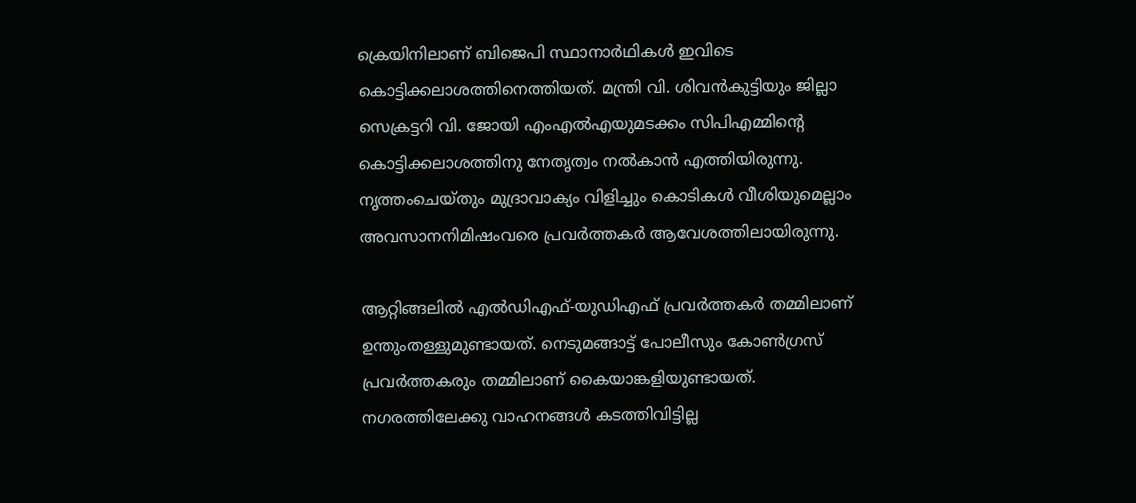ക്രെയിനിലാണ് ബിജെപി സ്ഥാനാർഥികൾ ഇവിടെ കൊട്ടിക്കലാശത്തിനെത്തിയത്. മന്ത്രി വി. ശിവൻകുട്ടിയും ജില്ലാ സെക്രട്ടറി വി. ജോയി എംഎൽഎയുമടക്കം സിപിഎമ്മിന്റെ കൊട്ടിക്കലാശത്തിനു നേതൃത്വം നൽകാൻ എത്തിയിരുന്നു. നൃത്തംചെയ്തും മുദ്രാവാക്യം വിളിച്ചും കൊടികൾ വീശിയുമെല്ലാം അവസാനനിമിഷംവരെ പ്രവർത്തകർ ആവേശത്തിലായിരുന്നു.

ആറ്റിങ്ങലിൽ എൽഡിഎഫ്-യുഡിഎഫ് പ്രവർത്തകർ തമ്മിലാണ് ഉന്തുംതള്ളുമുണ്ടായത്. നെടുമങ്ങാട്ട് പോലീസും കോൺഗ്രസ് പ്രവർത്തകരും തമ്മിലാണ് കൈയാങ്കളിയുണ്ടായത്. നഗരത്തിലേക്കു വാഹനങ്ങൾ കടത്തിവിട്ടില്ല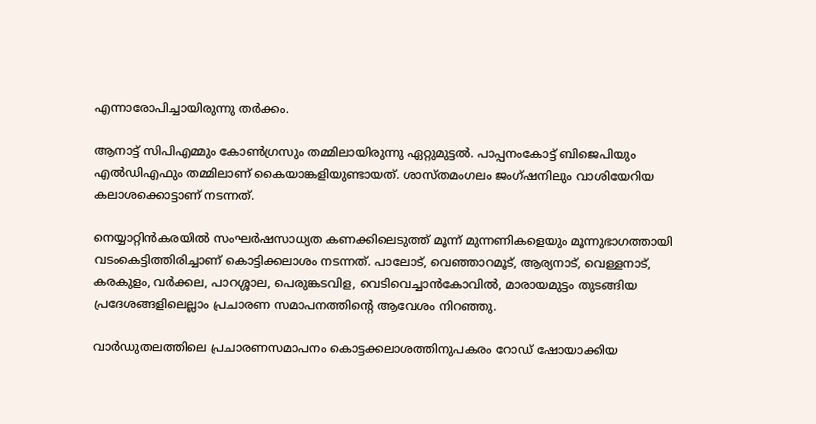എന്നാരോപിച്ചായിരുന്നു തർക്കം.

ആനാട്ട് സിപിഎമ്മും കോൺഗ്രസും തമ്മിലായിരുന്നു ഏറ്റുമുട്ടൽ. പാപ്പനംകോട്ട് ബിജെപിയും എൽഡിഎഫും തമ്മിലാണ് കൈയാങ്കളിയുണ്ടായത്. ശാസ്തമംഗലം ജംഗ്ഷനിലും വാശിയേറിയ കലാശക്കൊട്ടാണ് നടന്നത്.

നെയ്യാറ്റിൻകരയിൽ സംഘർഷസാധ്യത കണക്കിലെടുത്ത് മൂന്ന് മുന്നണികളെയും മൂന്നുഭാഗത്തായി വടംകെട്ടിത്തിരിച്ചാണ് കൊട്ടിക്കലാശം നടന്നത്. പാലോട്, വെഞ്ഞാറമൂട്, ആര്യനാട്, വെള്ളനാട്, കരകുളം, വർക്കല, പാറശ്ശാല, പെരുങ്കടവിള, വെടിവെച്ചാൻകോവിൽ, മാരായമുട്ടം തുടങ്ങിയ പ്രദേശങ്ങളിലെല്ലാം പ്രചാരണ സമാപനത്തിന്റെ ആവേശം നിറഞ്ഞു.

വാർഡുതലത്തിലെ പ്രചാരണസമാപനം കൊട്ടക്കലാശത്തിനുപകരം റോഡ് ഷോയാക്കിയ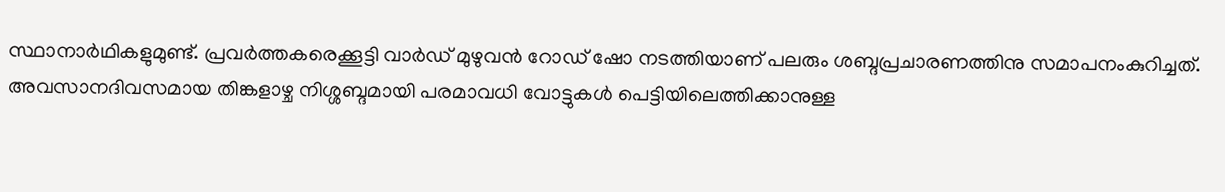സ്ഥാനാർഥികളുമുണ്ട്. പ്രവർത്തകരെക്കൂട്ടി വാർഡ് മുഴുവൻ റോഡ് ഷോ നടത്തിയാണ് പലരും ശബ്ദപ്രചാരണത്തിനു സമാപനംകുറിച്ചത്. അവസാനദിവസമായ തിങ്കളാഴ്ച നിശ്ശബ്ദമായി പരമാവധി വോട്ടുകൾ പെട്ടിയിലെത്തിക്കാനുള്ള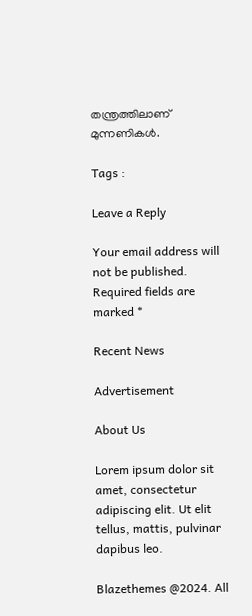തന്ത്രത്തിലാണ് മുന്നണികൾ.

Tags :

Leave a Reply

Your email address will not be published. Required fields are marked *

Recent News

Advertisement

About Us

Lorem ipsum dolor sit amet, consectetur adipiscing elit. Ut elit tellus, mattis, pulvinar dapibus leo.

Blazethemes @2024. All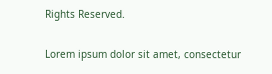Rights Reserved.

Lorem ipsum dolor sit amet, consectetur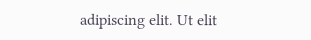adipiscing elit. Ut elit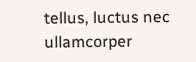tellus, luctus nec ullamcorper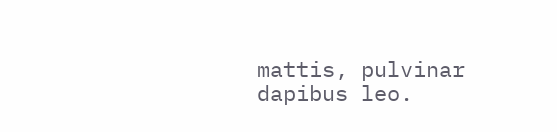mattis, pulvinar dapibus leo.